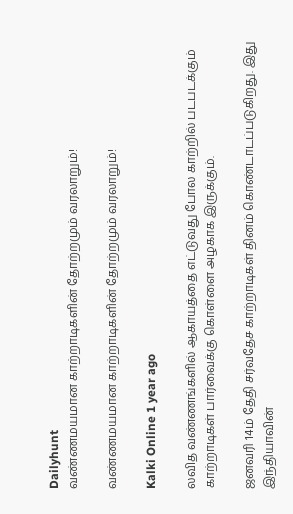Dailyhunt
வண்ணமயமான காற்றாடிகளின் தோற்றமும் வரலாறும்!

வண்ணமயமான காற்றாடிகளின் தோற்றமும் வரலாறும்!

Kalki Online 1 year ago

லவித வண்ணங்களில் ஆகாயத்தை எட்டுவது போல காற்றில் படபடக்கும் காற்றாடிகள் பார்வைக்கு கொள்ளை அழகாக இருக்கும்.

ஜனவரி 14ம் தேதி சர்வதேச காற்றாடிகள் தினம் கொண்டாடப்படுகிறது. இது இந்தியாவின்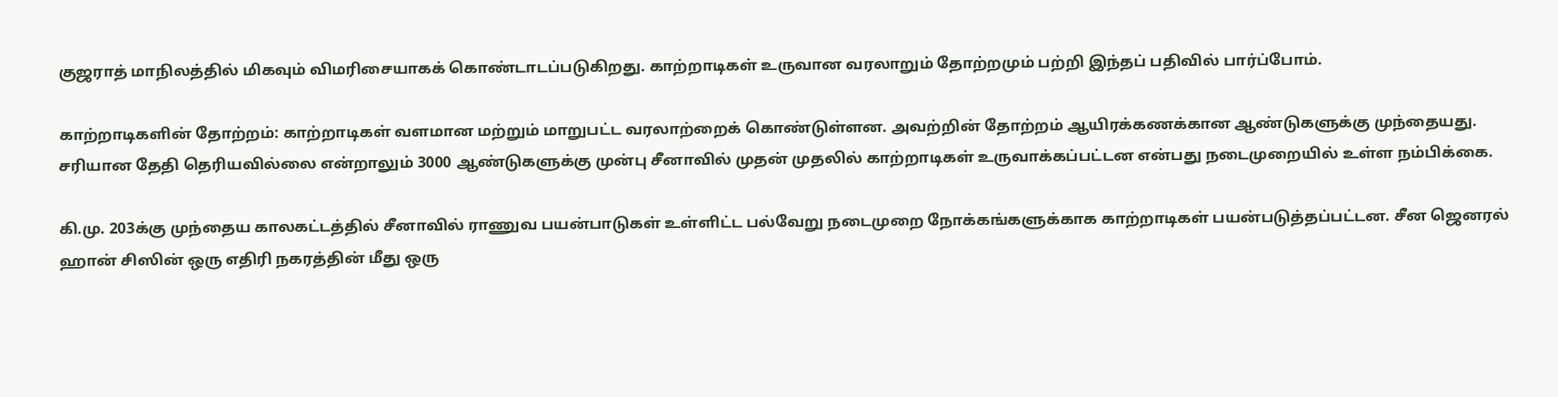குஜராத் மாநிலத்தில் மிகவும் விமரிசையாகக் கொண்டாடப்படுகிறது. காற்றாடிகள் உருவான வரலாறும் தோற்றமும் பற்றி இந்தப் பதிவில் பார்ப்போம்.

காற்றாடிகளின் தோற்றம்: காற்றாடிகள் வளமான மற்றும் மாறுபட்ட வரலாற்றைக் கொண்டுள்ளன. அவற்றின் தோற்றம் ஆயிரக்கணக்கான ஆண்டுகளுக்கு முந்தையது. சரியான தேதி தெரியவில்லை என்றாலும் 3000 ஆண்டுகளுக்கு முன்பு சீனாவில் முதன் முதலில் காற்றாடிகள் உருவாக்கப்பட்டன என்பது நடைமுறையில் உள்ள நம்பிக்கை.

கி.மு. 203க்கு முந்தைய காலகட்டத்தில் சீனாவில் ராணுவ பயன்பாடுகள் உள்ளிட்ட பல்வேறு நடைமுறை நோக்கங்களுக்காக காற்றாடிகள் பயன்படுத்தப்பட்டன. சீன ஜெனரல் ஹான் சிஸின் ஒரு எதிரி நகரத்தின் மீது ஒரு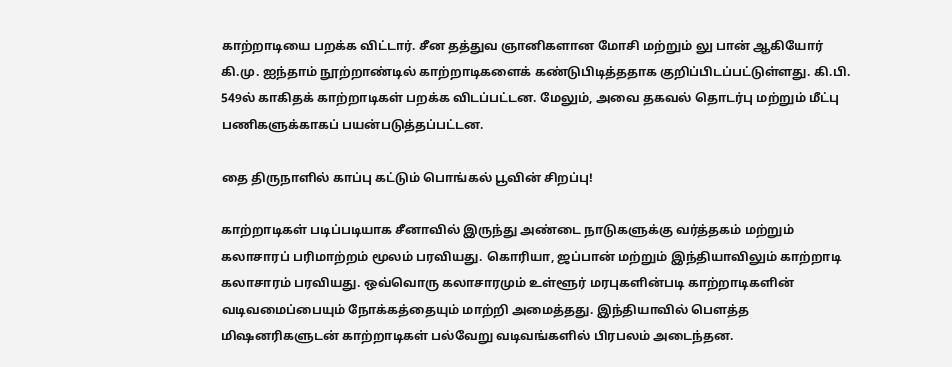காற்றாடியை பறக்க விட்டார். சீன தத்துவ ஞானிகளான மோசி மற்றும் லு பான் ஆகியோர் கி.மு. ஐந்தாம் நூற்றாண்டில் காற்றாடிகளைக் கண்டுபிடித்ததாக குறிப்பிடப்பட்டுள்ளது. கி.பி. 549ல் காகிதக் காற்றாடிகள் பறக்க விடப்பட்டன. மேலும், அவை தகவல் தொடர்பு மற்றும் மீட்பு பணிகளுக்காகப் பயன்படுத்தப்பட்டன.

தை திருநாளில் காப்பு கட்டும் பொங்கல் பூவின் சிறப்பு!

காற்றாடிகள் படிப்படியாக சீனாவில் இருந்து அண்டை நாடுகளுக்கு வர்த்தகம் மற்றும் கலாசாரப் பரிமாற்றம் மூலம் பரவியது. கொரியா, ஜப்பான் மற்றும் இந்தியாவிலும் காற்றாடி கலாசாரம் பரவியது. ஒவ்வொரு கலாசாரமும் உள்ளூர் மரபுகளின்படி காற்றாடிகளின் வடிவமைப்பையும் நோக்கத்தையும் மாற்றி அமைத்தது. இந்தியாவில் பௌத்த மிஷனரிகளுடன் காற்றாடிகள் பல்வேறு வடிவங்களில் பிரபலம் அடைந்தன.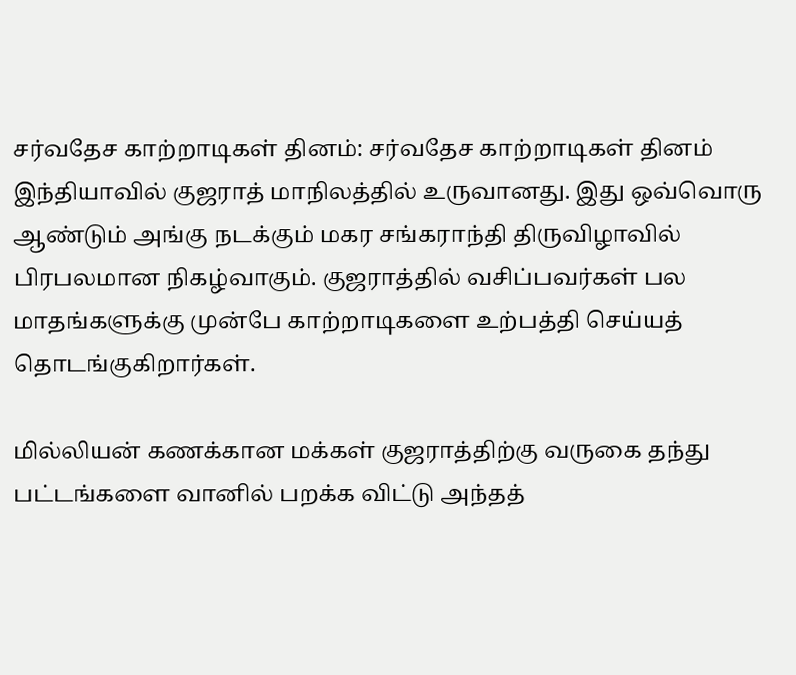சர்வதேச காற்றாடிகள் தினம்: சர்வதேச காற்றாடிகள் தினம் இந்தியாவில் குஜராத் மாநிலத்தில் உருவானது. இது ஒவ்வொரு ஆண்டும் அங்கு நடக்கும் மகர சங்கராந்தி திருவிழாவில் பிரபலமான நிகழ்வாகும். குஜராத்தில் வசிப்பவர்கள் பல மாதங்களுக்கு முன்பே காற்றாடிகளை உற்பத்தி செய்யத் தொடங்குகிறார்கள்.

மில்லியன் கணக்கான மக்கள் குஜராத்திற்கு வருகை தந்து பட்டங்களை வானில் பறக்க விட்டு அந்தத்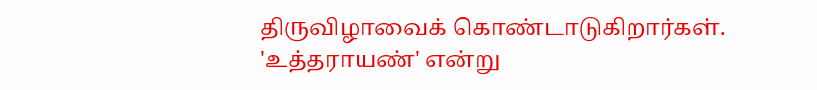திருவிழாவைக் கொண்டாடுகிறார்கள். 'உத்தராயண்' என்று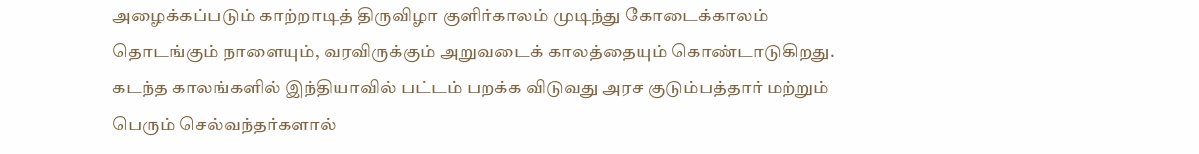அழைக்கப்படும் காற்றாடித் திருவிழா குளிர்காலம் முடிந்து கோடைக்காலம் தொடங்கும் நாளையும், வரவிருக்கும் அறுவடைக் காலத்தையும் கொண்டாடுகிறது. கடந்த காலங்களில் இந்தியாவில் பட்டம் பறக்க விடுவது அரச குடும்பத்தார் மற்றும் பெரும் செல்வந்தர்களால்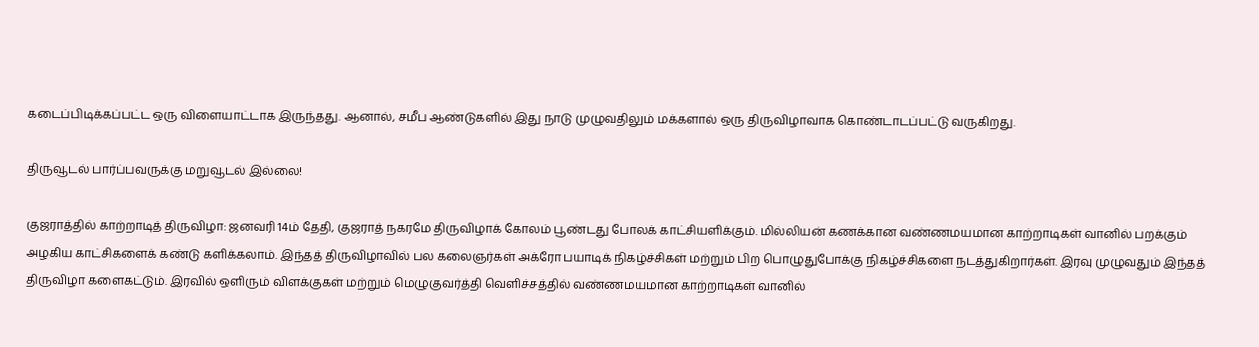கடைப்பிடிக்கப்பட்ட ஒரு விளையாட்டாக இருந்தது. ஆனால், சமீப ஆண்டுகளில் இது நாடு முழுவதிலும் மக்களால் ஒரு திருவிழாவாக கொண்டாடப்பட்டு வருகிறது.

திருவூடல் பார்ப்பவருக்கு மறுவூடல் இல்லை!

குஜராத்தில் காற்றாடித் திருவிழா: ஜனவரி 14ம் தேதி, குஜராத் நகரமே திருவிழாக் கோலம் பூண்டது போலக் காட்சியளிக்கும். மில்லியன் கணக்கான வண்ணமயமான காற்றாடிகள் வானில் பறக்கும் அழகிய காட்சிகளைக் கண்டு களிக்கலாம். இந்தத் திருவிழாவில் பல கலைஞர்கள் அக்ரோ பயாடிக் நிகழ்ச்சிகள் மற்றும் பிற பொழுதுபோக்கு நிகழ்ச்சிகளை நடத்துகிறார்கள். இரவு முழுவதும் இந்தத் திருவிழா களைகட்டும். இரவில் ஒளிரும் விளக்குகள் மற்றும் மெழுகுவர்த்தி வெளிச்சத்தில் வண்ணமயமான காற்றாடிகள் வானில்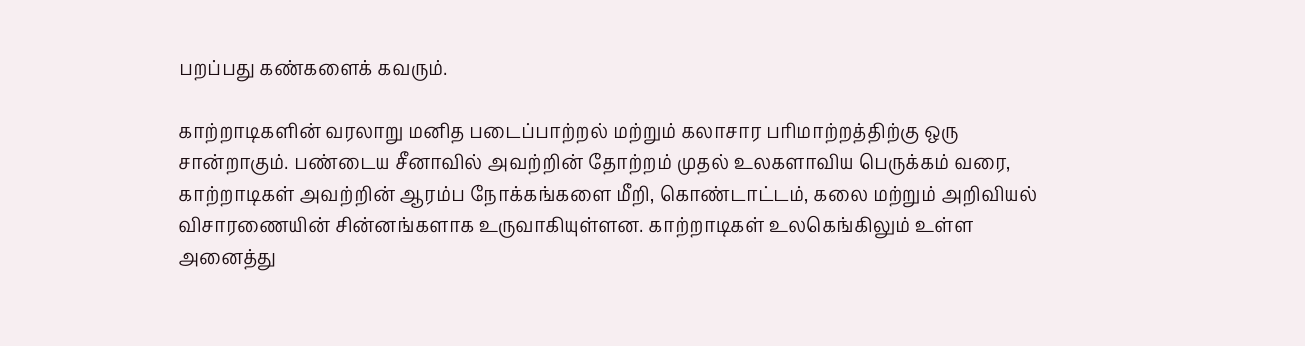பறப்பது கண்களைக் கவரும்.

காற்றாடிகளின் வரலாறு மனித படைப்பாற்றல் மற்றும் கலாசார பரிமாற்றத்திற்கு ஒரு சான்றாகும். பண்டைய சீனாவில் அவற்றின் தோற்றம் முதல் உலகளாவிய பெருக்கம் வரை, காற்றாடிகள் அவற்றின் ஆரம்ப நோக்கங்களை மீறி, கொண்டாட்டம், கலை மற்றும் அறிவியல் விசாரணையின் சின்னங்களாக உருவாகியுள்ளன. காற்றாடிகள் உலகெங்கிலும் உள்ள அனைத்து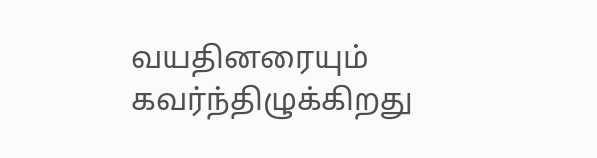வயதினரையும் கவர்ந்திழுக்கிறது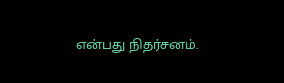என்பது நிதர்சனம்.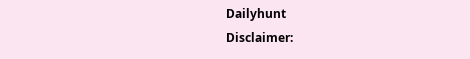Dailyhunt
Disclaimer: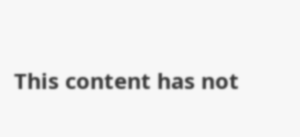This content has not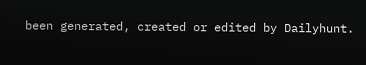been generated, created or edited by Dailyhunt.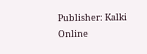Publisher: Kalki Online